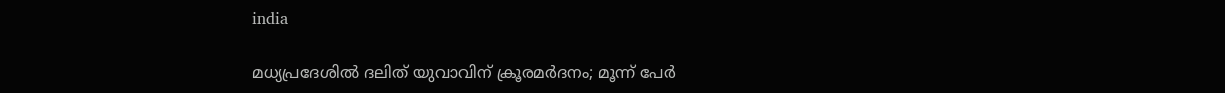india

മധ്യപ്രദേശില്‍ ദലിത് യുവാവിന് ക്രൂരമര്‍ദനം; മൂന്ന് പേര്‍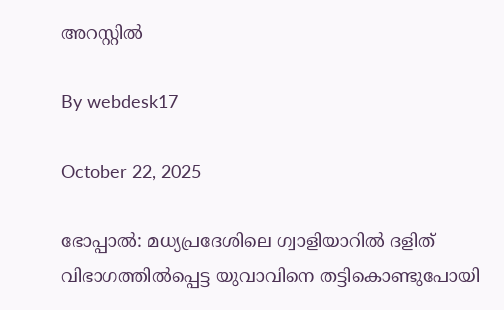അറസ്റ്റില്‍

By webdesk17

October 22, 2025

ഭോപ്പാല്‍: മധ്യപ്രദേശിലെ ഗ്വാളിയാറില്‍ ദളിത് വിഭാഗത്തില്‍പ്പെട്ട യുവാവിനെ തട്ടികൊണ്ടുപോയി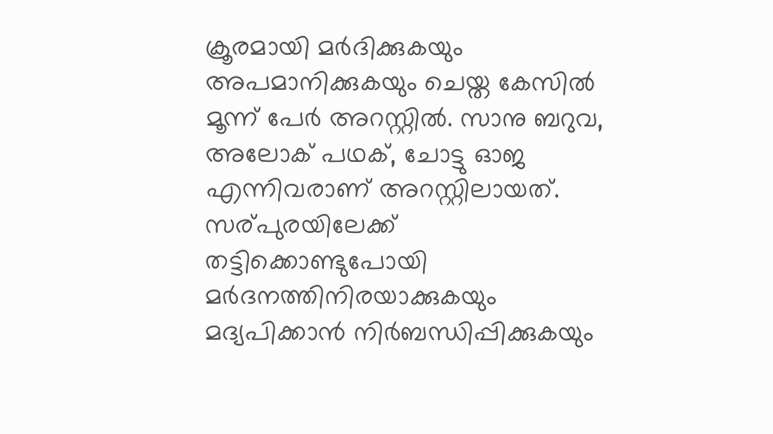ക്രൂരമായി മര്‍ദിക്കുകയും അപമാനിക്കുകയും ചെയ്ത കേസില്‍ മൂന്ന് പേര്‍ അറസ്റ്റില്‍. സാനു ബറുവ, അലോക് പഥക്, ചോട്ടു ഓജ എന്നിവരാണ് അറസ്റ്റിലായത്. സര്പുരയിലേക്ക് തട്ടിക്കൊണ്ടുപോയി മര്‍ദനത്തിനിരയാക്കുകയും മദ്യപിക്കാന്‍ നിര്‍ബന്ധിപ്പിക്കുകയും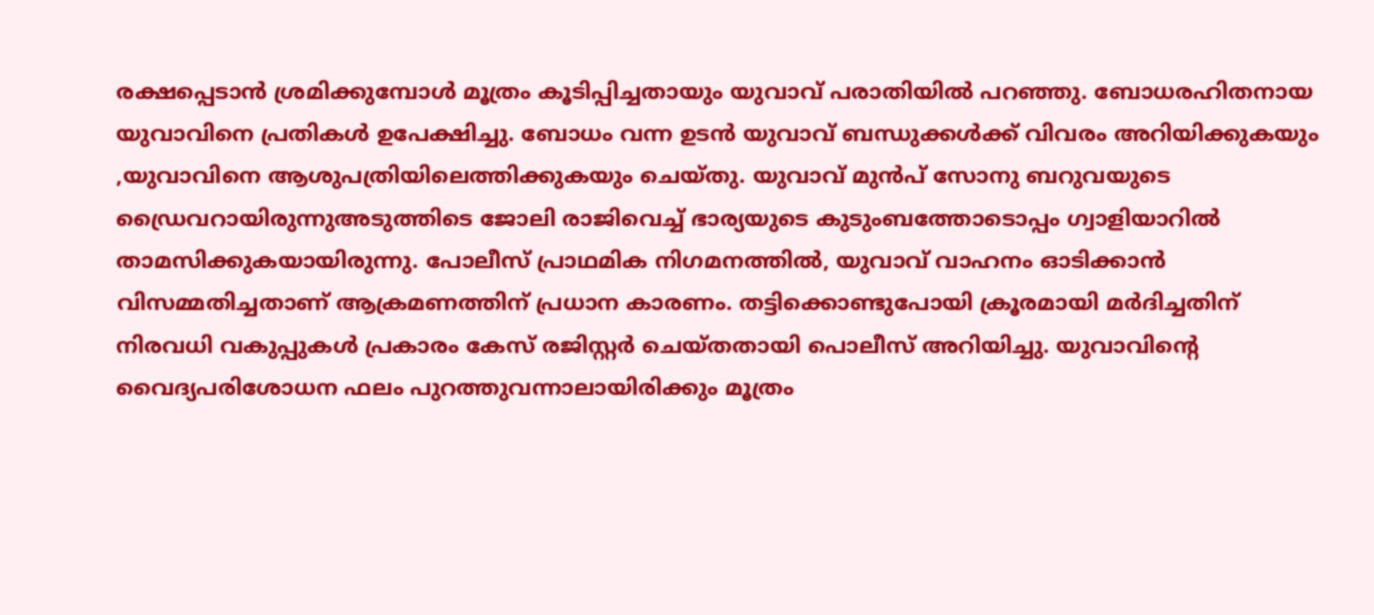രക്ഷപ്പെടാന്‍ ശ്രമിക്കുമ്പോള്‍ മൂത്രം കൂടിപ്പിച്ചതായും യുവാവ് പരാതിയില്‍ പറഞ്ഞു. ബോധരഹിതനായ യുവാവിനെ പ്രതികള്‍ ഉപേക്ഷിച്ചു. ബോധം വന്ന ഉടന്‍ യുവാവ് ബന്ധുക്കള്‍ക്ക് വിവരം അറിയിക്കുകയും ,യുവാവിനെ ആശുപത്രിയിലെത്തിക്കുകയും ചെയ്തു. യുവാവ് മുന്‍പ് സോനു ബറുവയുടെ ഡ്രൈവറായിരുന്നുഅടുത്തിടെ ജോലി രാജിവെച്ച് ഭാര്യയുടെ കുടുംബത്തോടൊപ്പം ഗ്വാളിയാറില്‍ താമസിക്കുകയായിരുന്നു. പോലീസ് പ്രാഥമിക നിഗമനത്തില്‍, യുവാവ് വാഹനം ഓടിക്കാന്‍ വിസമ്മതിച്ചതാണ് ആക്രമണത്തിന് പ്രധാന കാരണം. തട്ടിക്കൊണ്ടുപോയി ക്രൂരമായി മര്‍ദിച്ചതിന് നിരവധി വകുപ്പുകള്‍ പ്രകാരം കേസ് രജിസ്റ്റര്‍ ചെയ്തതായി പൊലീസ് അറിയിച്ചു. യുവാവിന്റെ വൈദ്യപരിശോധന ഫലം പുറത്തുവന്നാലായിരിക്കും മൂത്രം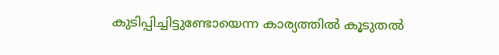കുടിപ്പിച്ചിട്ടുണ്ടോയെന്ന കാര്യത്തില്‍ കൂടുതല്‍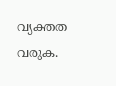വ്യക്തത വരുക.